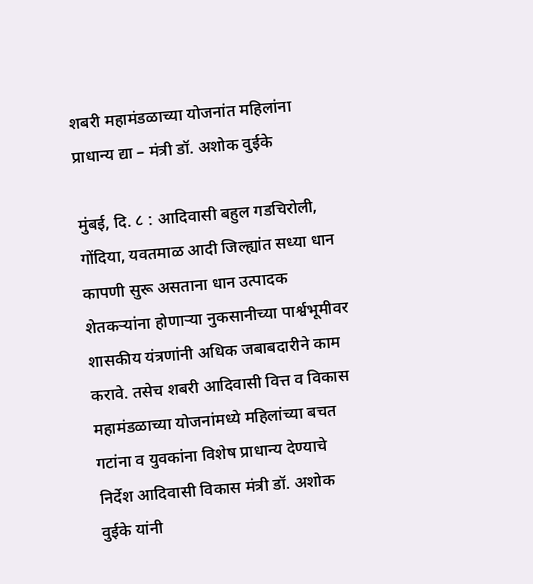शबरी महामंडळाच्या योजनांत महिलांना प्राधान्य द्या – मंत्री डॉ. अशोक वुईके

मुंबई, दि. ८ : आदिवासी बहुल गडचिरोली, गोंदिया, यवतमाळ आदी जिल्ह्यांत सध्या धान कापणी सुरू असताना धान उत्पादक शेतकऱ्यांना होणाऱ्या नुकसानीच्या पार्श्वभूमीवर शासकीय यंत्रणांनी अधिक जबाबदारीने काम करावे. तसेच शबरी आदिवासी वित्त व विकास महामंडळाच्या योजनांमध्ये महिलांच्या बचत गटांना व युवकांना विशेष प्राधान्य देण्याचे निर्देश आदिवासी विकास मंत्री डॉ. अशोक वुईके यांनी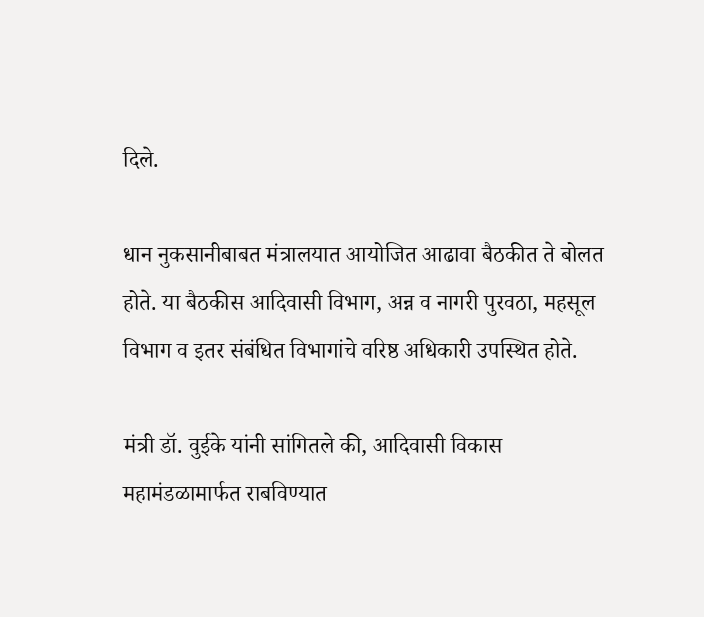दिले.

धान नुकसानीबाबत मंत्रालयात आयोजित आढावा बैठकीत ते बोलत होते. या बैठकीस आदिवासी विभाग, अन्न व नागरी पुरवठा, महसूल विभाग व इतर संबंधित विभागांचे वरिष्ठ अधिकारी उपस्थित होते.

मंत्री डॉ. वुईके यांनी सांगितले की, आदिवासी विकास महामंडळामार्फत राबविण्यात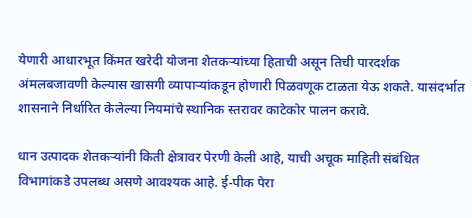येणारी आधारभूत किंमत खरेदी योजना शेतकऱ्यांच्या हिताची असून तिची पारदर्शक अंमलबजावणी केल्यास खासगी व्यापाऱ्यांकडून होणारी पिळवणूक टाळता येऊ शकते. यासंदर्भात शासनाने निर्धारित केलेल्या नियमांचे स्थानिक स्तरावर काटेकोर पालन करावे.

धान उत्पादक शेतकऱ्यांनी किती क्षेत्रावर पेरणी केली आहे, याची अचूक माहिती संबंधित विभागांकडे उपलब्ध असणे आवश्यक आहे. ई-पीक पेरा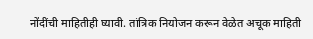नोंदींची माहितीही घ्यावी. तांत्रिक नियोजन करून वेळेत अचूक माहिती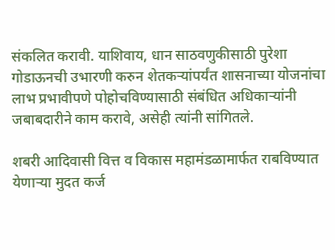संकलित करावी. याशिवाय, धान साठवणुकीसाठी पुरेशा गोडाऊनची उभारणी करुन शेतकऱ्यांपर्यंत शासनाच्या योजनांचा लाभ प्रभावीपणे पोहोचविण्यासाठी संबंधित अधिकाऱ्यांनी जबाबदारीने काम करावे, असेही त्यांनी सांगितले.

शबरी आदिवासी वित्त व विकास महामंडळामार्फत राबविण्यात येणाऱ्या मुदत कर्ज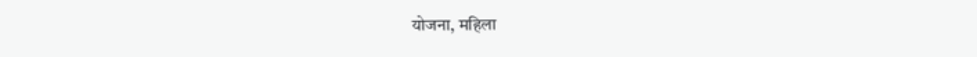योजना, महिला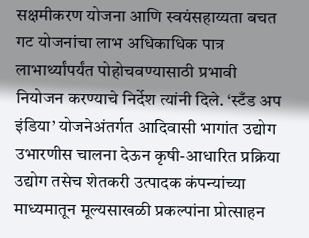सक्षमीकरण योजना आणि स्वयंसहाय्यता बचत गट योजनांचा लाभ अधिकाधिक पात्र लाभार्थ्यांपर्यंत पोहोचवण्यासाठी प्रभावी नियोजन करण्याचे निर्देश त्यांनी दिले. ‘स्टँड अप इंडिया’ योजनेअंतर्गत आदिवासी भागांत उद्योग उभारणीस चालना देऊन कृषी-आधारित प्रक्रिया उद्योग तसेच शेतकरी उत्पादक कंपन्यांच्या माध्यमातून मूल्यसाखळी प्रकल्पांना प्रोत्साहन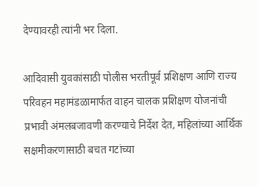देण्यावरही त्यांनी भर दिला.

आदिवासी युवकांसाठी पोलीस भरतीपूर्व प्रशिक्षण आणि राज्य परिवहन महामंडळामार्फत वाहन चालक प्रशिक्षण योजनांची प्रभावी अंमलबजावणी करण्याचे निर्देश देत, महिलांच्या आर्थिक सक्षमीकरणासाठी बचत गटांच्या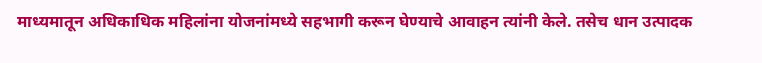माध्यमातून अधिकाधिक महिलांना योजनांमध्ये सहभागी करून घेण्याचे आवाहन त्यांनी केले. तसेच धान उत्पादक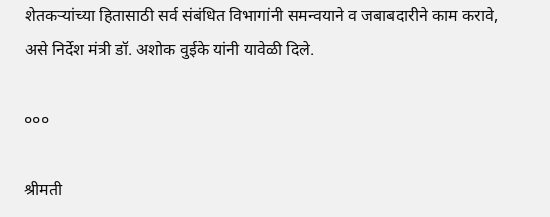शेतकऱ्यांच्या हितासाठी सर्व संबंधित विभागांनी समन्वयाने व जबाबदारीने काम करावे, असे निर्देश मंत्री डॉ. अशोक वुईके यांनी यावेळी दिले.

०००

श्रीमती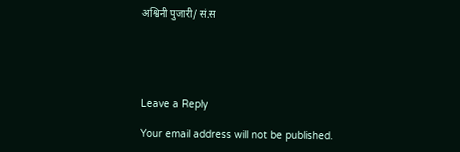अश्विनी पुजारी/ सं.स





Leave a Reply

Your email address will not be published.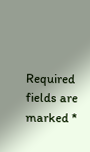Required fields are marked *